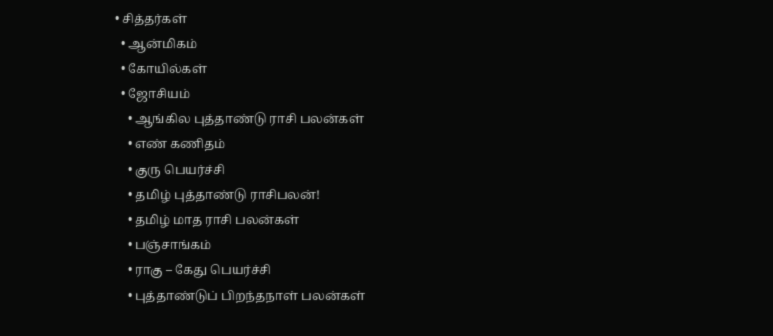• சித்தர்கள்
  • ஆன்மிகம்
  • கோயில்கள்
  • ஜோசியம்
    • ஆங்கில புத்தாண்டு ராசி பலன்கள்
    • எண் கணிதம்
    • குரு பெயர்ச்சி
    • தமிழ் புத்தாண்டு ராசிபலன்!
    • தமிழ் மாத ராசி பலன்கள்
    • பஞ்சாங்கம்
    • ராகு – கேது பெயர்ச்சி
    • புத்தாண்டுப் பிறந்தநாள் பலன்கள்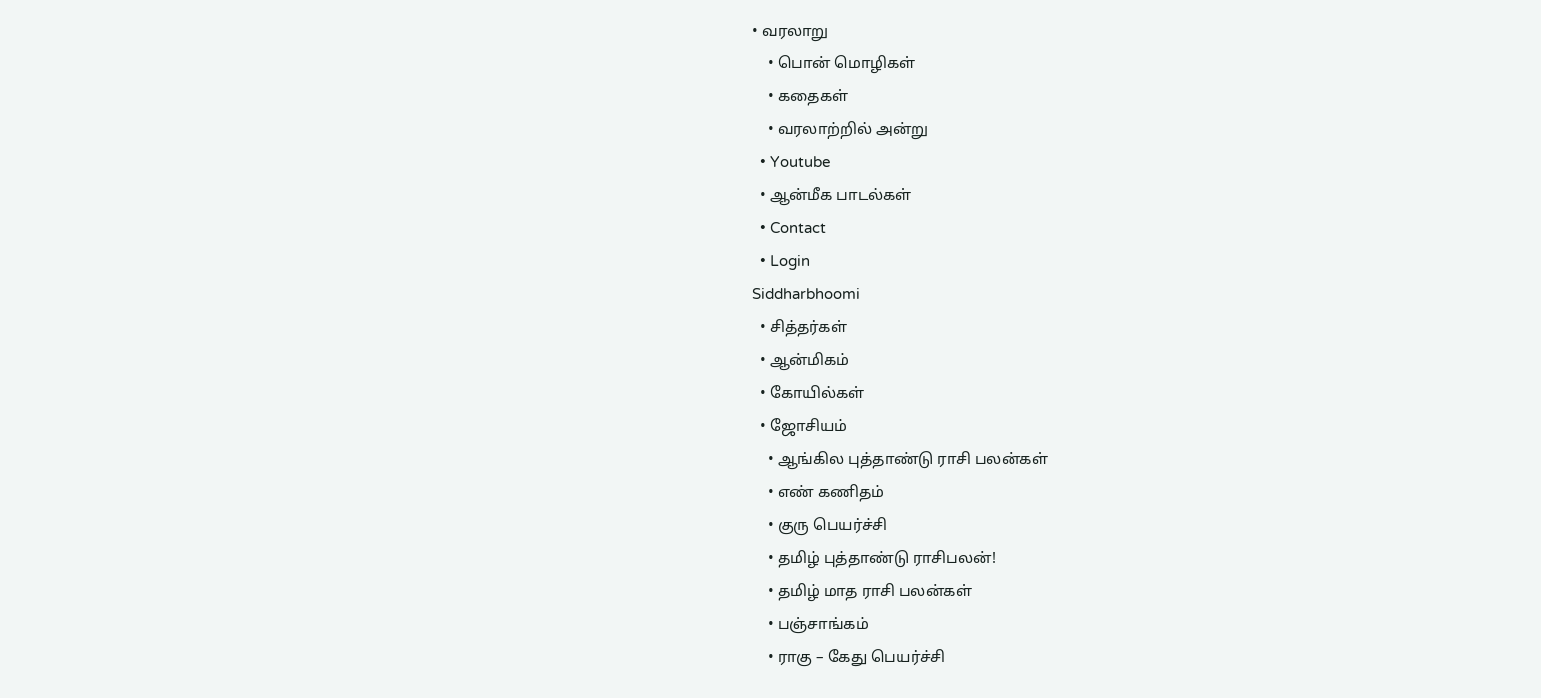• வரலாறு
    • பொன் மொழிகள்
    • கதைகள்
    • வரலாற்றில் அன்று
  • Youtube
  • ஆன்மீக பாடல்கள்
  • Contact
  • Login
Siddharbhoomi
  • சித்தர்கள்
  • ஆன்மிகம்
  • கோயில்கள்
  • ஜோசியம்
    • ஆங்கில புத்தாண்டு ராசி பலன்கள்
    • எண் கணிதம்
    • குரு பெயர்ச்சி
    • தமிழ் புத்தாண்டு ராசிபலன்!
    • தமிழ் மாத ராசி பலன்கள்
    • பஞ்சாங்கம்
    • ராகு – கேது பெயர்ச்சி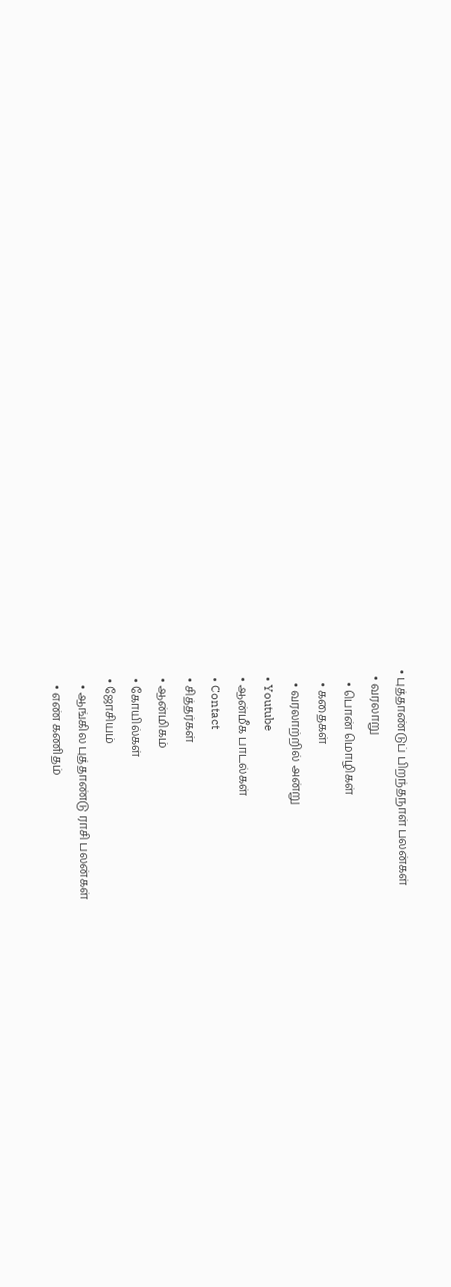• புத்தாண்டுப் பிறந்தநாள் பலன்கள்
  • வரலாறு
    • பொன் மொழிகள்
    • கதைகள்
    • வரலாற்றில் அன்று
  • Youtube
  • ஆன்மீக பாடல்கள்
  • Contact
  • சித்தர்கள்
  • ஆன்மிகம்
  • கோயில்கள்
  • ஜோசியம்
    • ஆங்கில புத்தாண்டு ராசி பலன்கள்
    • எண் கணிதம்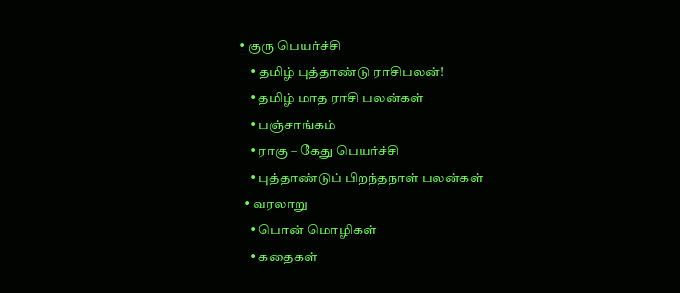• குரு பெயர்ச்சி
    • தமிழ் புத்தாண்டு ராசிபலன்!
    • தமிழ் மாத ராசி பலன்கள்
    • பஞ்சாங்கம்
    • ராகு – கேது பெயர்ச்சி
    • புத்தாண்டுப் பிறந்தநாள் பலன்கள்
  • வரலாறு
    • பொன் மொழிகள்
    • கதைகள்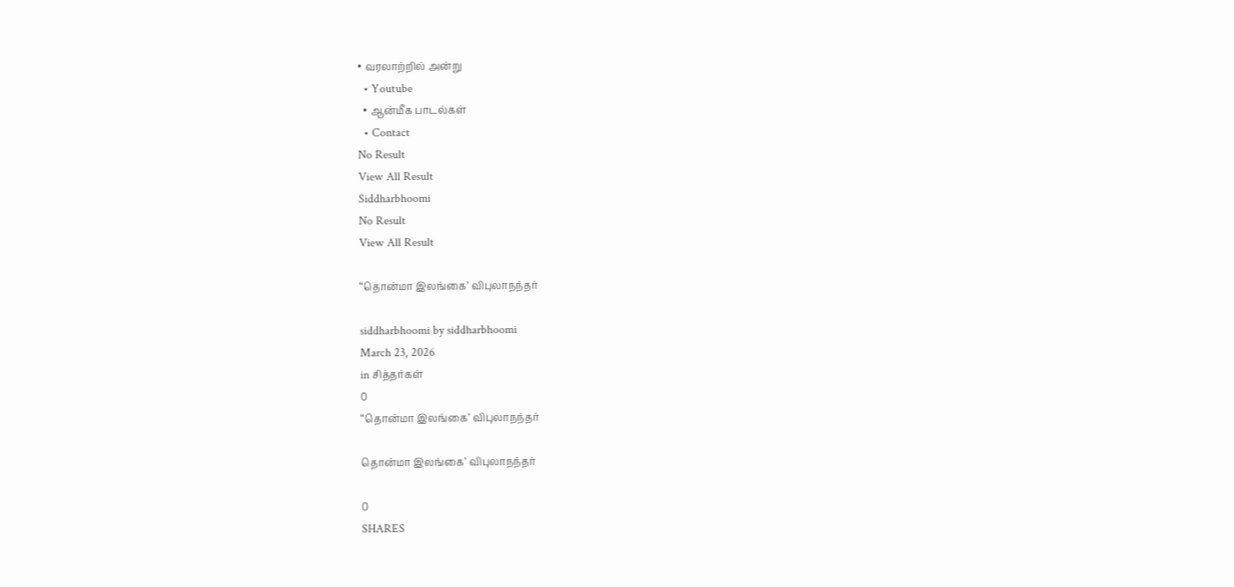• வரலாற்றில் அன்று
  • Youtube
  • ஆன்மீக பாடல்கள்
  • Contact
No Result
View All Result
Siddharbhoomi
No Result
View All Result

“தொன்மா இலங்கை’ விபுலாநந்தர்

siddharbhoomi by siddharbhoomi
March 23, 2026
in சித்தர்கள்
0
“தொன்மா இலங்கை’ விபுலாநந்தர்

தொன்மா இலங்கை’ விபுலாநந்தர்

0
SHARES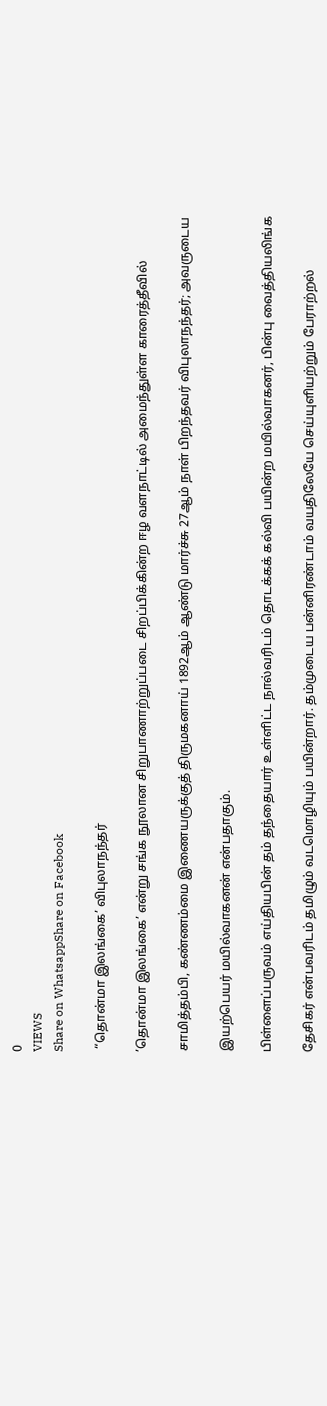0
VIEWS
Share on WhatsappShare on Facebook

 “தொன்மா இலங்கை’ விபுலாநந்தர்

’தொன்மா இலங்கை’ என்று சங்க நூலான சிறுபாணாற்றுப்படை சிறப்பிக்கின்ற ஈழ வளநாட்டில் அமைந்துள்ள காரைத்தீவில்

சாமித்தம்பி, கண்ணம்மை இணையருக்குத் திருமகனாய் 1892ஆம் ஆண்டு மார்ச்சு 27ஆம் நாள் பிறந்தவர் விபுலாநந்தர்; அவருடைய

இயற்பெயர் மயில்வாகனன் என்பதாகும்.

பிள்ளைப்பருவம் எய்தியபின் தம் தந்தையார் உள்ளிட்ட நால்வரிடம் தொடக்கக் கல்வி பயின்ற மயில்வாகனர், பின்பு வைத்தியலிங்க

தேசிகர் என்பவரிடம் தமிழும் வடமொழியும் பயின்றார். தம்முடைய பன்னிரண்டாம் வயதிலேயே செய்யுளியற்றும் பேராற்றல்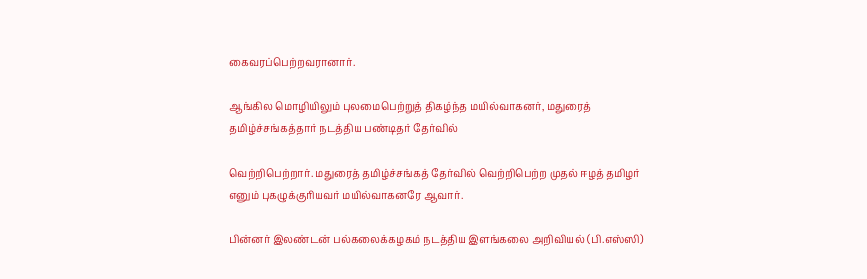கைவரப்பெற்றவரானார்.

ஆங்கில மொழியிலும் புலமைபெற்றுத் திகழ்ந்த மயில்வாகனர், மதுரைத் தமிழ்ச்சங்கத்தார் நடத்திய பண்டிதர் தேர்வில்

வெற்றிபெற்றார். மதுரைத் தமிழ்ச்சங்கத் தேர்வில் வெற்றிபெற்ற முதல் ஈழத் தமிழர் எனும் புகழுக்குரியவர் மயில்வாகனரே ஆவார்.

பின்னர் இலண்டன் பல்கலைக்கழகம் நடத்திய இளங்கலை அறிவியல் (பி.எஸ்ஸி)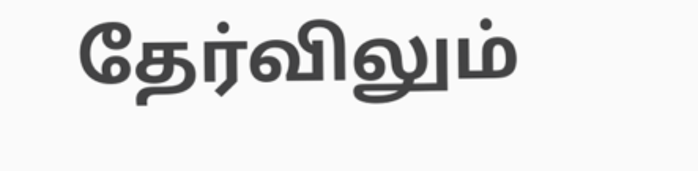தேர்விலும்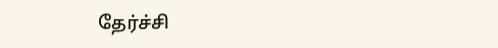தேர்ச்சி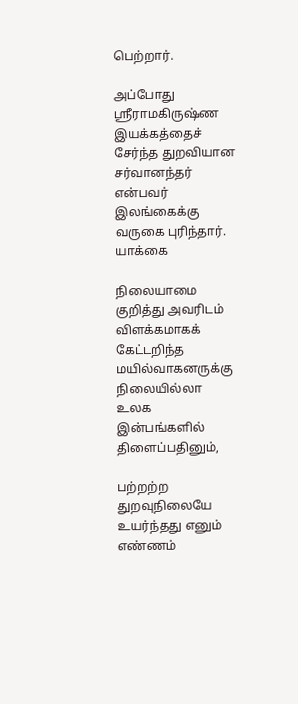பெற்றார்.

அப்போது ஸ்ரீராமகிருஷ்ண இயக்கத்தைச் சேர்ந்த துறவியான சர்வானந்தர் என்பவர் இலங்கைக்கு வருகை புரிந்தார். யாக்கை

நிலையாமை குறித்து அவரிடம் விளக்கமாகக் கேட்டறிந்த மயில்வாகனருக்கு நிலையில்லா உலக இன்பங்களில் திளைப்பதினும்,

பற்றற்ற துறவுநிலையே உயர்ந்தது எனும் எண்ணம்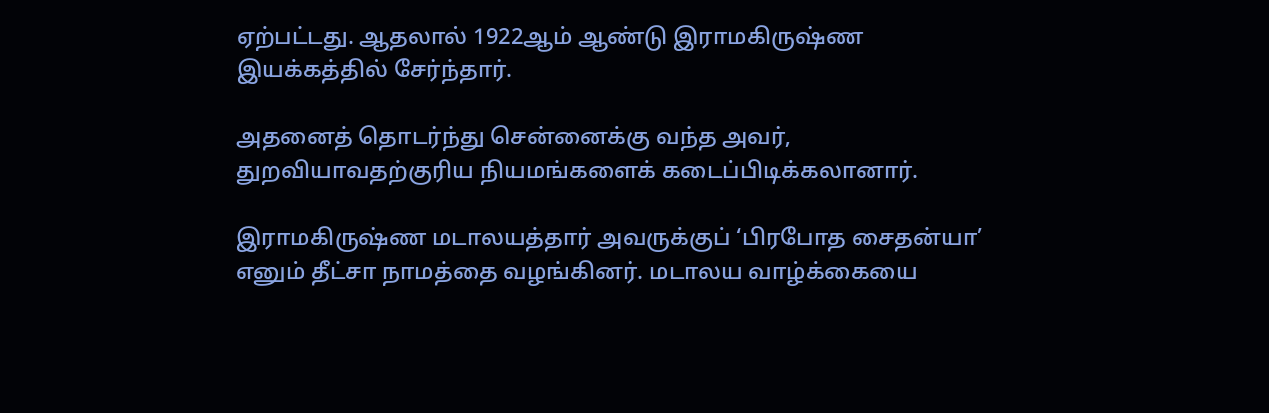ஏற்பட்டது. ஆதலால் 1922ஆம் ஆண்டு இராமகிருஷ்ண இயக்கத்தில் சேர்ந்தார்.

அதனைத் தொடர்ந்து சென்னைக்கு வந்த அவர், துறவியாவதற்குரிய நியமங்களைக் கடைப்பிடிக்கலானார்.

இராமகிருஷ்ண மடாலயத்தார் அவருக்குப் ‘பிரபோத சைதன்யா’ எனும் தீட்சா நாமத்தை வழங்கினர். மடாலய வாழ்க்கையை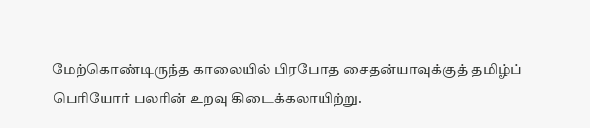மேற்கொண்டிருந்த காலையில் பிரபோத சைதன்யாவுக்குத் தமிழ்ப் பெரியோர் பலரின் உறவு கிடைக்கலாயிற்று.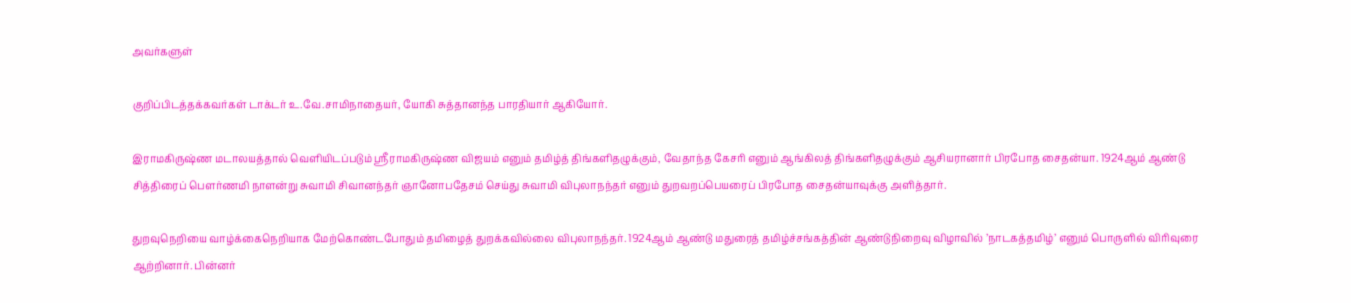அவர்களுள்

குறிப்பிடத்தக்கவர்கள் டாக்டர் உ.வே.சாமிநாதையர், யோகி சுத்தானந்த பாரதியார் ஆகியோர்.

இராமகிருஷ்ண மடாலயத்தால் வெளியிடப்படும் ஸ்ரீராமகிருஷ்ண விஜயம் எனும் தமிழ்த் திங்களிதழுக்கும், வேதாந்த கேசரி எனும் ஆங்கிலத் திங்களிதழுக்கும் ஆசியரானார் பிரபோத சைதன்யா. 1924ஆம் ஆண்டு சித்திரைப் பௌர்ணமி நாளன்று சுவாமி சிவானந்தர் ஞானோபதேசம் செய்து சுவாமி விபுலாநந்தர் எனும் துறவறப்பெயரைப் பிரபோத சைதன்யாவுக்கு அளித்தார்.

துறவுநெறியை வாழ்க்கைநெறியாக மேற்கொண்டபோதும் தமிழைத் துறக்கவில்லை விபுலாநந்தர். 1924ஆம் ஆண்டு மதுரைத் தமிழ்ச்சங்கத்தின் ஆண்டுநிறைவு விழாவில் ’நாடகத்தமிழ்’ எனும் பொருளில் விரிவுரை ஆற்றினார். பின்னர்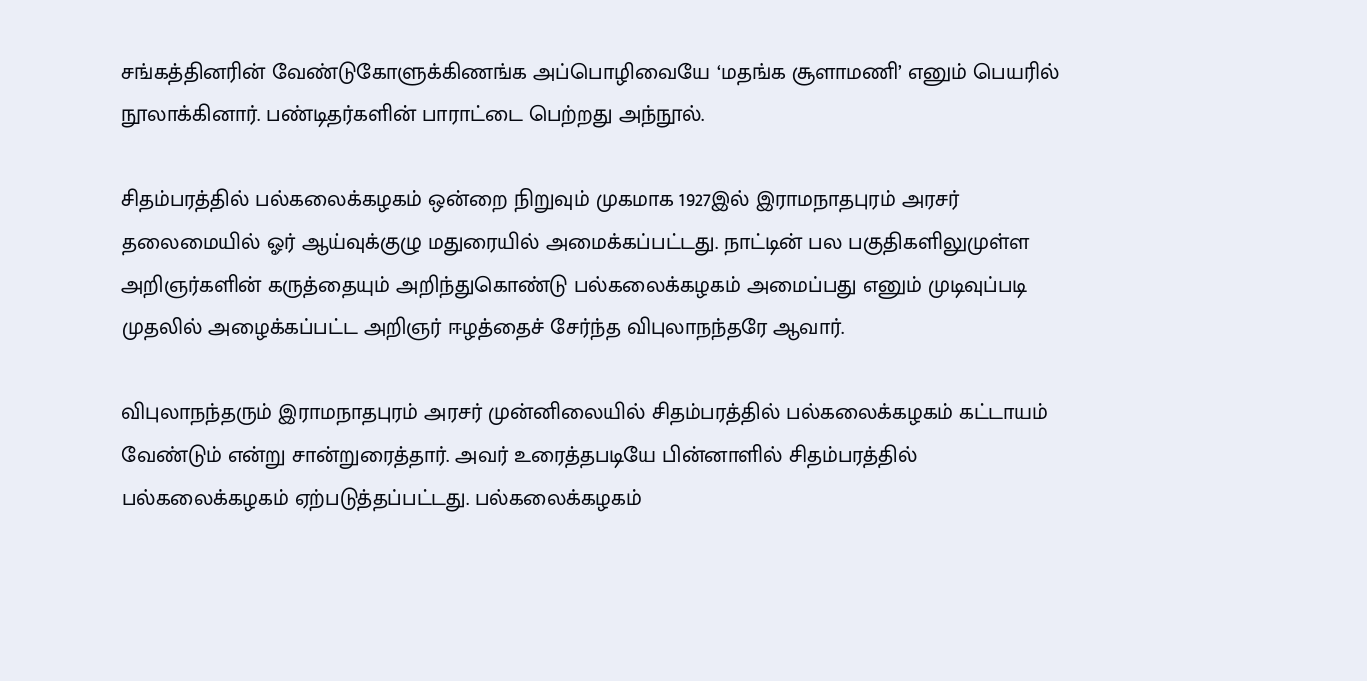சங்கத்தினரின் வேண்டுகோளுக்கிணங்க அப்பொழிவையே ‘மதங்க சூளாமணி’ எனும் பெயரில் நூலாக்கினார். பண்டிதர்களின் பாராட்டை பெற்றது அந்நூல்.

சிதம்பரத்தில் பல்கலைக்கழகம் ஒன்றை நிறுவும் முகமாக 1927இல் இராமநாதபுரம் அரசர் தலைமையில் ஓர் ஆய்வுக்குழு மதுரையில் அமைக்கப்பட்டது. நாட்டின் பல பகுதிகளிலுமுள்ள அறிஞர்களின் கருத்தையும் அறிந்துகொண்டு பல்கலைக்கழகம் அமைப்பது எனும் முடிவுப்படி முதலில் அழைக்கப்பட்ட அறிஞர் ஈழத்தைச் சேர்ந்த விபுலாநந்தரே ஆவார்.

விபுலாநந்தரும் இராமநாதபுரம் அரசர் முன்னிலையில் சிதம்பரத்தில் பல்கலைக்கழகம் கட்டாயம் வேண்டும் என்று சான்றுரைத்தார். அவர் உரைத்தபடியே பின்னாளில் சிதம்பரத்தில் பல்கலைக்கழகம் ஏற்படுத்தப்பட்டது. பல்கலைக்கழகம்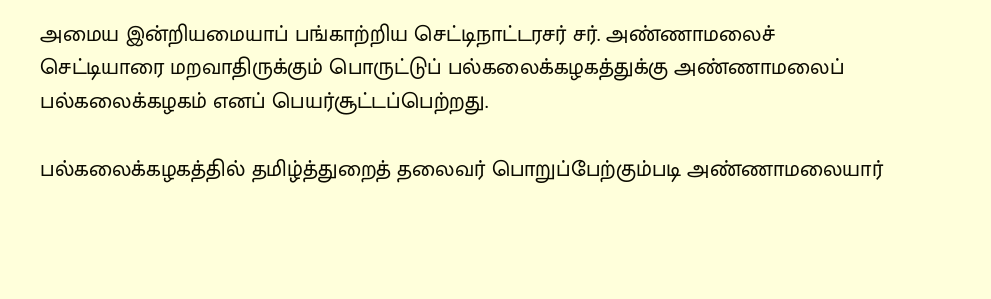அமைய இன்றியமையாப் பங்காற்றிய செட்டிநாட்டரசர் சர். அண்ணாமலைச் செட்டியாரை மறவாதிருக்கும் பொருட்டுப் பல்கலைக்கழகத்துக்கு அண்ணாமலைப் பல்கலைக்கழகம் எனப் பெயர்சூட்டப்பெற்றது.

பல்கலைக்கழகத்தில் தமிழ்த்துறைத் தலைவர் பொறுப்பேற்கும்படி அண்ணாமலையார்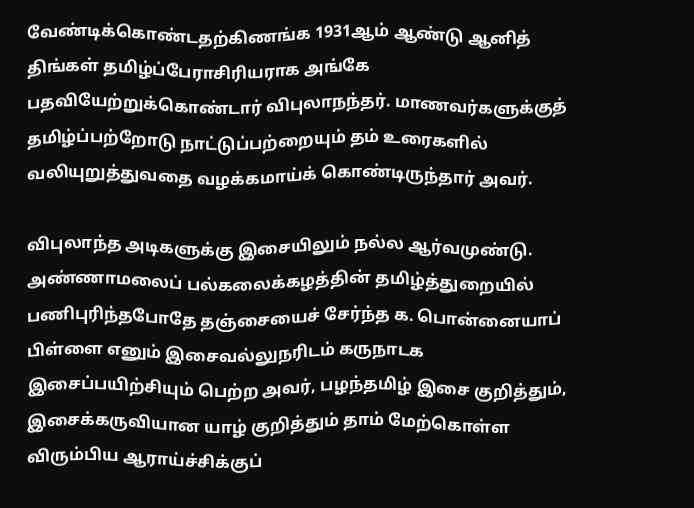வேண்டிக்கொண்டதற்கிணங்க 1931ஆம் ஆண்டு ஆனித் திங்கள் தமிழ்ப்பேராசிரியராக அங்கே பதவியேற்றுக்கொண்டார் விபுலாநந்தர். மாணவர்களுக்குத் தமிழ்ப்பற்றோடு நாட்டுப்பற்றையும் தம் உரைகளில் வலியுறுத்துவதை வழக்கமாய்க் கொண்டிருந்தார் அவர்.

விபுலாந்த அடிகளுக்கு இசையிலும் நல்ல ஆர்வமுண்டு. அண்ணாமலைப் பல்கலைக்கழத்தின் தமிழ்த்துறையில் பணிபுரிந்தபோதே தஞ்சையைச் சேர்ந்த க. பொன்னையாப் பிள்ளை எனும் இசைவல்லுநரிடம் கருநாடக இசைப்பயிற்சியும் பெற்ற அவர், பழந்தமிழ் இசை குறித்தும், இசைக்கருவியான யாழ் குறித்தும் தாம் மேற்கொள்ள விரும்பிய ஆராய்ச்சிக்குப்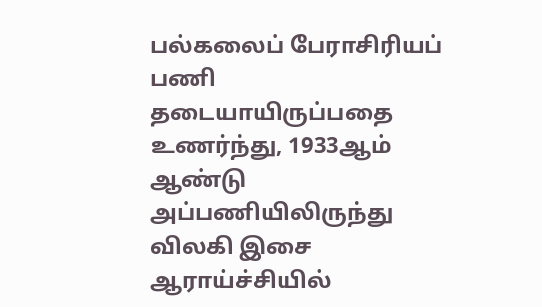பல்கலைப் பேராசிரியப் பணி தடையாயிருப்பதை உணர்ந்து, 1933ஆம் ஆண்டு அப்பணியிலிருந்து விலகி இசை ஆராய்ச்சியில்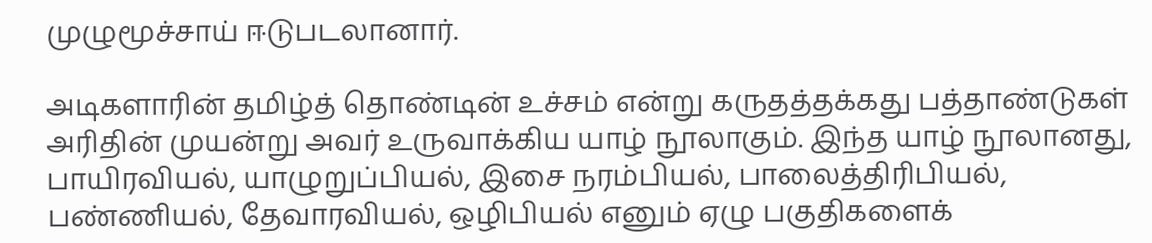முழுமூச்சாய் ஈடுபடலானார்.

அடிகளாரின் தமிழ்த் தொண்டின் உச்சம் என்று கருதத்தக்கது பத்தாண்டுகள் அரிதின் முயன்று அவர் உருவாக்கிய யாழ் நூலாகும். இந்த யாழ் நூலானது, பாயிரவியல், யாழுறுப்பியல், இசை நரம்பியல், பாலைத்திரிபியல், பண்ணியல், தேவாரவியல், ஒழிபியல் எனும் ஏழு பகுதிகளைக்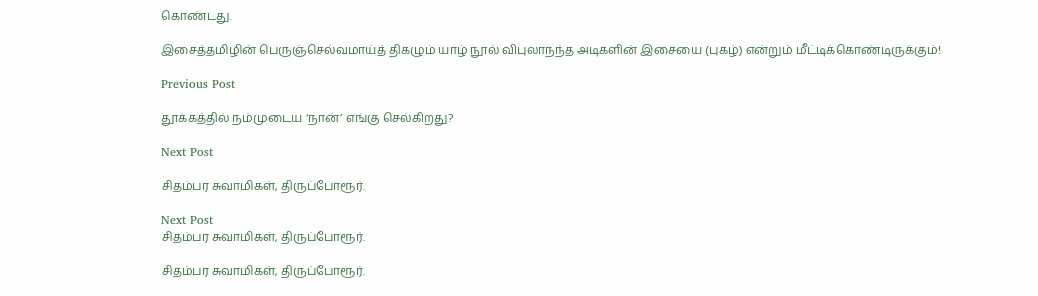கொண்டது.

இசைத்தமிழின் பெருஞ்செல்வமாய்த் திகழும் யாழ் நூல் விபுலாநந்த அடிகளின் இசையை (புகழ்) என்றும் மீட்டிக்கொண்டிருக்கும்!

Previous Post

தூக்கத்தில் நம்முடைய ‘நான்’ எங்கு செல்கிறது?

Next Post

சிதம்பர சுவாமிகள், திருப்போரூர்.

Next Post
சிதம்பர சுவாமிகள், திருப்போரூர்.

சிதம்பர சுவாமிகள், திருப்போரூர்.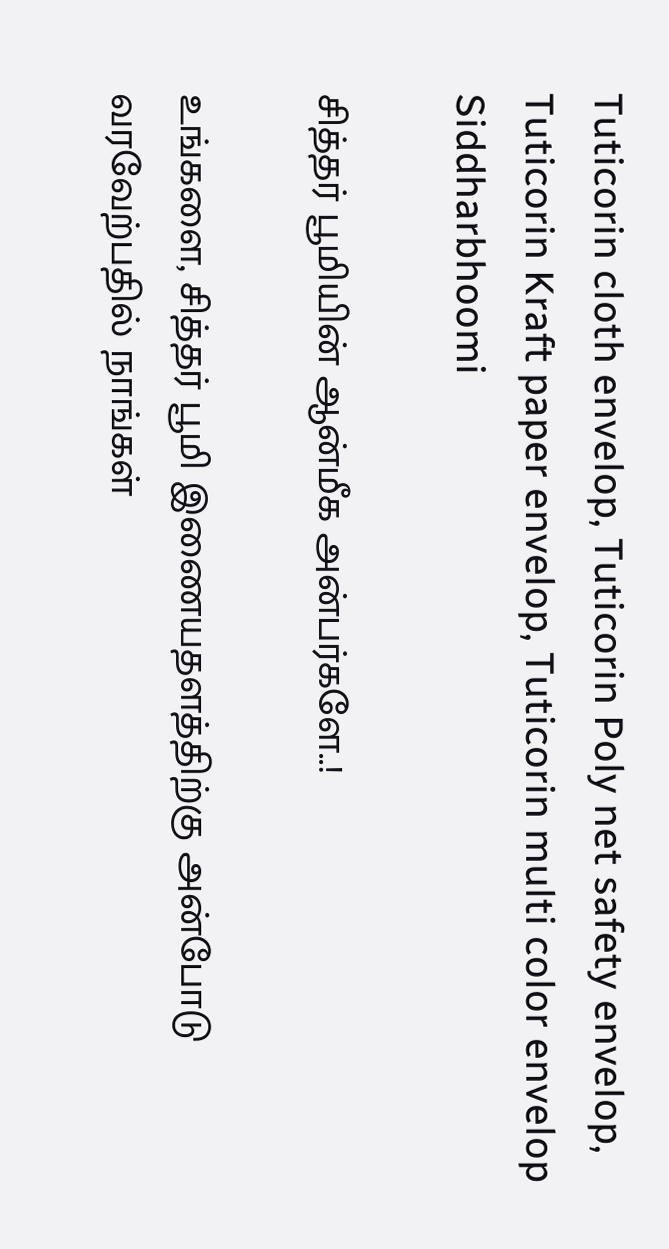Tuticorin cloth envelop, Tuticorin Poly net safety envelop, Tuticorin Kraft paper envelop, Tuticorin multi color envelop
Siddharbhoomi

சித்தர் பூமியின் ஆன்மீக அன்பர்களே..!

உங்களை, சித்தர் பூமி இணையதளத்திற்கு அன்போடு வரவேற்பதில் நாங்கள்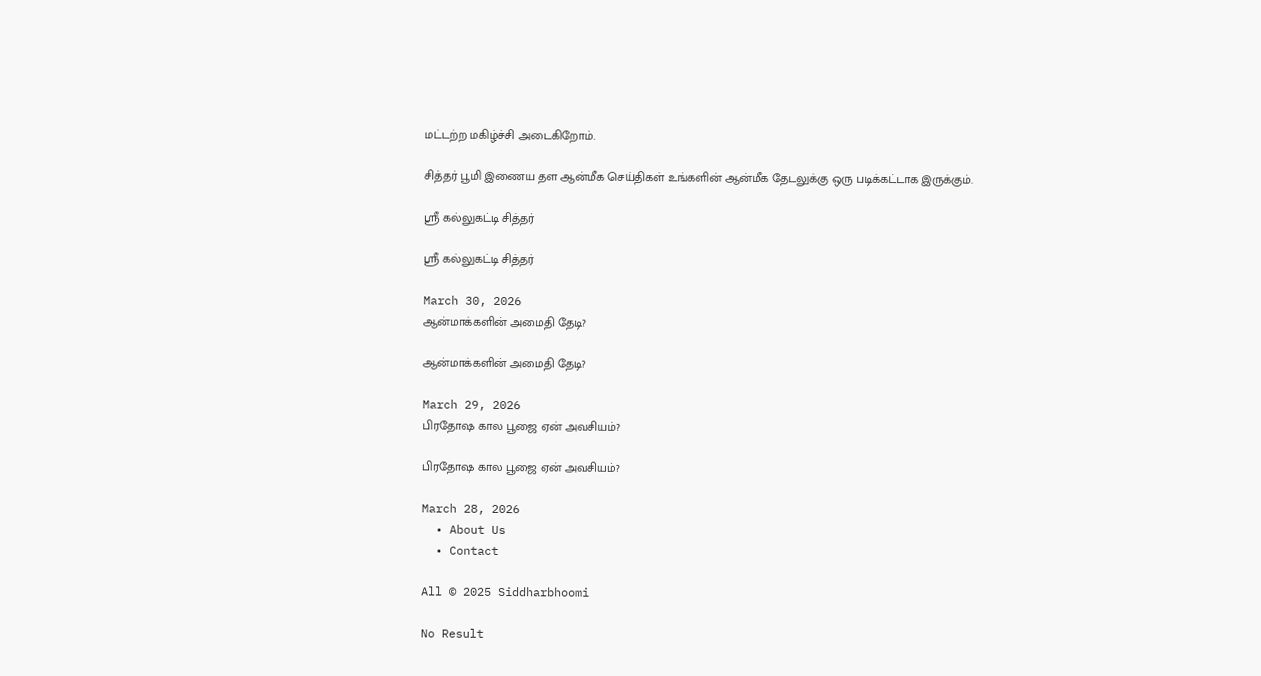மட்டற்ற மகிழ்ச்சி அடைகிறோம்.

சித்தர் பூமி இணைய தள ஆன்மீக செய்திகள் உங்களின் ஆன்மீக தேடலுக்கு ஒரு படிக்கட்டாக இருக்கும்.

ஸ்ரீ கல்லுகட்டி சித்தர்

ஸ்ரீ கல்லுகட்டி சித்தர்

March 30, 2026
ஆன்மாக்களின் அமைதி தேடி?

ஆன்மாக்களின் அமைதி தேடி?

March 29, 2026
பிரதோஷ கால பூஜை ஏன் அவசியம்?

பிரதோஷ கால பூஜை ஏன் அவசியம்?

March 28, 2026
  • About Us
  • Contact

All © 2025 Siddharbhoomi

No Result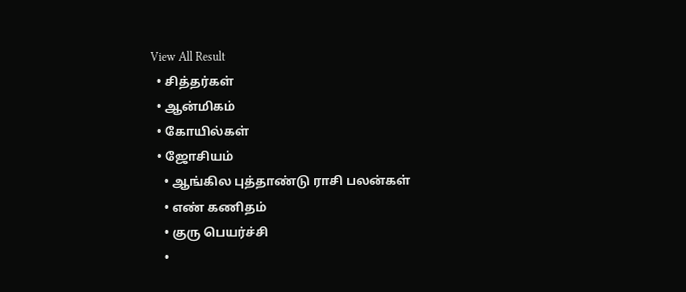View All Result
  • சித்தர்கள்
  • ஆன்மிகம்
  • கோயில்கள்
  • ஜோசியம்
    • ஆங்கில புத்தாண்டு ராசி பலன்கள்
    • எண் கணிதம்
    • குரு பெயர்ச்சி
    •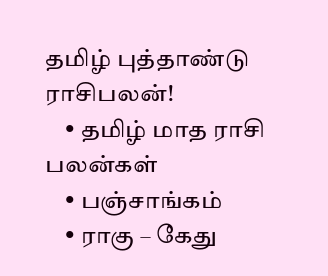தமிழ் புத்தாண்டு ராசிபலன்!
    • தமிழ் மாத ராசி பலன்கள்
    • பஞ்சாங்கம்
    • ராகு – கேது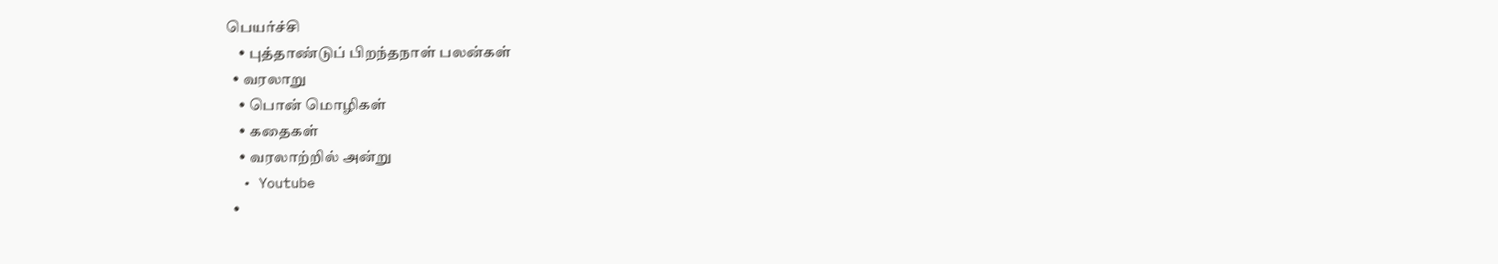பெயர்ச்சி
    • புத்தாண்டுப் பிறந்தநாள் பலன்கள்
  • வரலாறு
    • பொன் மொழிகள்
    • கதைகள்
    • வரலாற்றில் அன்று
  • Youtube
  •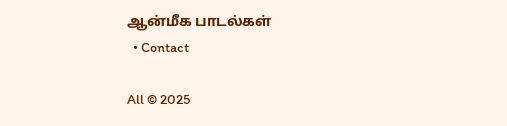ஆன்மீக பாடல்கள்
  • Contact

All © 2025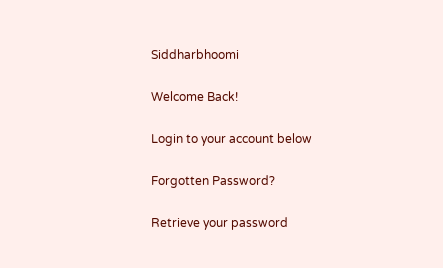Siddharbhoomi

Welcome Back!

Login to your account below

Forgotten Password?

Retrieve your password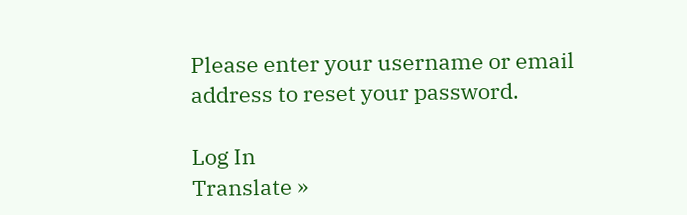Please enter your username or email address to reset your password.

Log In
Translate »